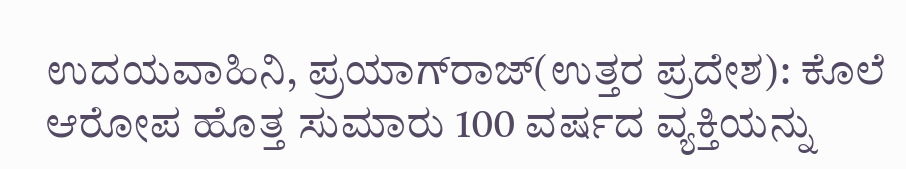ಉದಯವಾಹಿನಿ, ಪ್ರಯಾಗ್‌ರಾಜ್(ಉತ್ತರ ಪ್ರದೇಶ): ಕೊಲೆ ಆರೋಪ ಹೊತ್ತ ಸುಮಾರು 100 ವರ್ಷದ ವ್ಯಕ್ತಿಯನ್ನು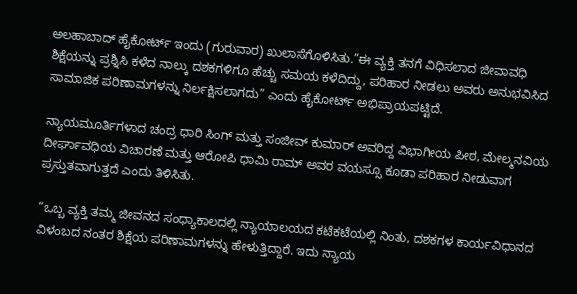ಅಲಹಾಬಾದ್ ಹೈಕೋರ್ಟ್ ಇಂದು (ಗುರುವಾರ) ಖುಲಾಸೆಗೊಳಿಸಿತು.”ಈ ವ್ಯಕ್ತಿ ತನಗೆ ವಿಧಿಸಲಾದ ಜೀವಾವಧಿ ಶಿಕ್ಷೆಯನ್ನು ಪ್ರಶ್ನಿಸಿ ಕಳೆದ ನಾಲ್ಕು ದಶಕಗಳಿಗೂ ಹೆಚ್ಚು ಸಮಯ ಕಳೆದಿದ್ದು, ಪರಿಹಾರ ನೀಡಲು ಅವರು ಅನುಭವಿಸಿದ ಸಾಮಾಜಿಕ ಪರಿಣಾಮಗಳನ್ನು ನಿರ್ಲಕ್ಷಿಸಲಾಗದು” ಎಂದು ಹೈಕೋರ್ಟ್ ಅಭಿಪ್ರಾಯಪಟ್ಟಿದೆ.

ನ್ಯಾಯಮೂರ್ತಿಗಳಾದ ಚಂದ್ರ ಧಾರಿ ಸಿಂಗ್ ಮತ್ತು ಸಂಜೀವ್ ಕುಮಾರ್ ಅವರಿದ್ದ ವಿಭಾಗೀಯ ಪೀಠ, ಮೇಲ್ಮನವಿಯ ದೀರ್ಘಾವಧಿಯ ವಿಚಾರಣೆ ಮತ್ತು ಆರೋಪಿ ಧಾಮಿ ರಾಮ್ ಅವರ ವಯಸ್ಸೂ ಕೂಡಾ ಪರಿಹಾರ ನೀಡುವಾಗ ಪ್ರಸ್ತುತವಾಗುತ್ತದೆ ಎಂದು ತಿಳಿಸಿತು.

“ಒಬ್ಬ ವ್ಯಕ್ತಿ ತಮ್ಮ ಜೀವನದ ಸಂಧ್ಯಾಕಾಲದಲ್ಲಿ ನ್ಯಾಯಾಲಯದ ಕಟೆಕಟೆಯಲ್ಲಿ ನಿಂತು, ದಶಕಗಳ ಕಾರ್ಯವಿಧಾನದ ವಿಳಂಬದ ನಂತರ ಶಿಕ್ಷೆಯ ಪರಿಣಾಮಗಳನ್ನು ಹೇಳುತ್ತಿದ್ದಾರೆ. ಇದು ನ್ಯಾಯ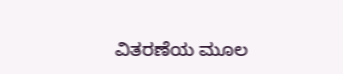ವಿತರಣೆಯ ಮೂಲ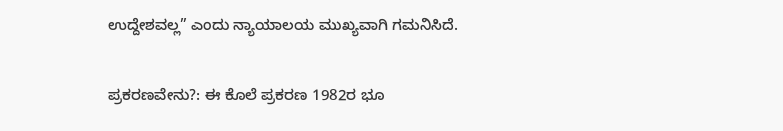ಉದ್ದೇಶವಲ್ಲ” ಎಂದು ನ್ಯಾಯಾಲಯ ಮುಖ್ಯವಾಗಿ ಗಮನಿಸಿದೆ.

ಪ್ರಕರಣವೇನು?: ಈ ಕೊಲೆ ಪ್ರಕರಣ 1982ರ ಭೂ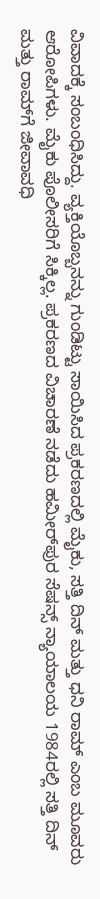ವಿವಾದಕ್ಕೆ ಸಂಬಂಧಿಸಿದ್ದು. ವ್ಯಕ್ತಿಯೊಬ್ಬನನ್ನು ಗುಂಡಿಟ್ಟು ಸಾಯಿಸಿದ ಪ್ರಕರಣದಲ್ಲಿ ಮೈಕು, ಸತ್ತಿ ದಿನ್ ಮತ್ತು ಧನಿ ರಾಮ್ ಎಂಬ ಮೂವರು ಆರೋಪಿಗಳು. ಮೈಕು ಪೊಲೀಸರಿಗೆ ಸಿಕ್ಕಿಲ್ಲ. ಪ್ರಕರಣದ ವಿಚಾರಣೆ ನಡೆದು ಹಮೀರ್‌ಪುರ ಸೆಷನ್ಸ್ ನ್ಯಾಯಾಲಯ 1984ರಲ್ಲಿ ಸತ್ತಿ ದಿನ್ ಮತ್ತು ರಾಮ್‌ಗೆ ಜೀವಾವಧಿ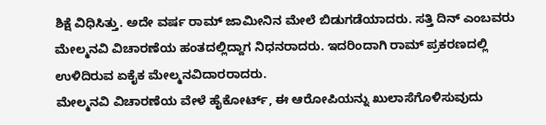ಶಿಕ್ಷೆ ವಿಧಿಸಿತ್ತು. ಅದೇ ವರ್ಷ ರಾಮ್ ಜಾಮೀನಿನ ಮೇಲೆ ಬಿಡುಗಡೆಯಾದರು. ಸತ್ತಿ ದಿನ್ ಎಂಬವರು ಮೇಲ್ಮನವಿ ವಿಚಾರಣೆಯ ಹಂತದಲ್ಲಿದ್ದಾಗ ನಿಧನರಾದರು. ಇದರಿಂದಾಗಿ ರಾಮ್ ಪ್ರಕರಣದಲ್ಲಿ ಉಳಿದಿರುವ ಏಕೈಕ ಮೇಲ್ಮನವಿದಾರರಾದರು.
ಮೇಲ್ಮನವಿ ವಿಚಾರಣೆಯ ವೇಳೆ ಹೈಕೋರ್ಟ್, ಈ ಆರೋಪಿಯನ್ನು ಖುಲಾಸೆಗೊಳಿಸುವುದು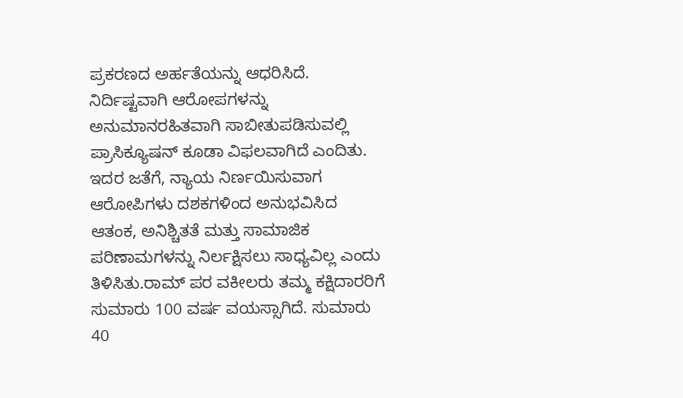ಪ್ರಕರಣದ ಅರ್ಹತೆಯನ್ನು ಆಧರಿಸಿದೆ. ನಿರ್ದಿಷ್ಟವಾಗಿ ಆರೋಪಗಳನ್ನು ಅನುಮಾನರಹಿತವಾಗಿ ಸಾಬೀತುಪಡಿಸುವಲ್ಲಿ ಪ್ರಾಸಿಕ್ಯೂಷನ್ ಕೂಡಾ ವಿಫಲವಾಗಿದೆ ಎಂದಿತು. ಇದರ ಜತೆಗೆ, ನ್ಯಾಯ ನಿರ್ಣಯಿಸುವಾಗ ಆರೋಪಿಗಳು ದಶಕಗಳಿಂದ ಅನುಭವಿಸಿದ ಆತಂಕ, ಅನಿಶ್ಚಿತತೆ ಮತ್ತು ಸಾಮಾಜಿಕ ಪರಿಣಾಮಗಳನ್ನು ನಿರ್ಲಕ್ಷಿಸಲು ಸಾಧ್ಯವಿಲ್ಲ ಎಂದು ತಿಳಿಸಿತು.ರಾಮ್ ಪರ ವಕೀಲರು ತಮ್ಮ ಕಕ್ಷಿದಾರರಿಗೆ ಸುಮಾರು 100 ವರ್ಷ ವಯಸ್ಸಾಗಿದೆ. ಸುಮಾರು 40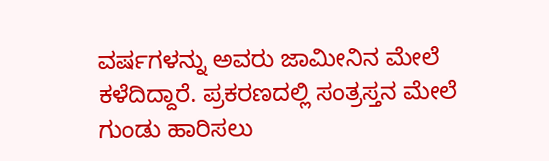ವರ್ಷಗಳನ್ನು ಅವರು ಜಾಮೀನಿನ ಮೇಲೆ ಕಳೆದಿದ್ದಾರೆ. ಪ್ರಕರಣದಲ್ಲಿ ಸಂತ್ರಸ್ತನ ಮೇಲೆ ಗುಂಡು ಹಾರಿಸಲು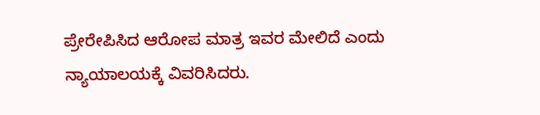ಪ್ರೇರೇಪಿಸಿದ ಆರೋಪ ಮಾತ್ರ ಇವರ ಮೇಲಿದೆ ಎಂದು ನ್ಯಾಯಾಲಯಕ್ಕೆ ವಿವರಿಸಿದರು.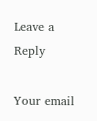Leave a Reply

Your email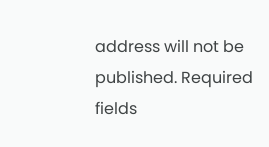address will not be published. Required fields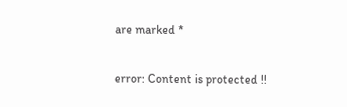are marked *

error: Content is protected !!